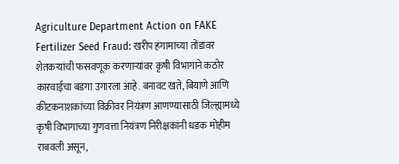Agriculture Department Action on FAKE Fertilizer Seed Fraud: खरीप हंगामाच्या तोंडावर शेतकऱ्यांची फसवणूक करणाऱ्यांवर कृषी विभागाने कठोर कारवाईचा बडगा उगारला आहे. बनावट खते, बियाणे आणि कीटकनाशकांच्या विक्रीवर नियंत्रण आणण्यासाठी जिल्ह्यामध्ये कृषी विभागाच्या गुणवत्ता नियंत्रण निरीक्षकांनी धडक मोहीम राबवली असून,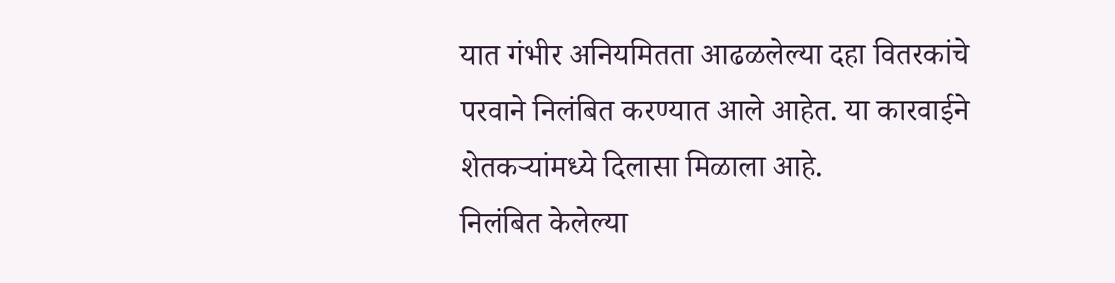यात गंभीर अनियमितता आढळलेल्या दहा वितरकांचे परवाने निलंबित करण्यात आले आहेत. या कारवाईने शेतकऱ्यांमध्ये दिलासा मिळाला आहे.
निलंबित केलेल्या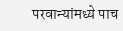परवान्यांमध्ये पाच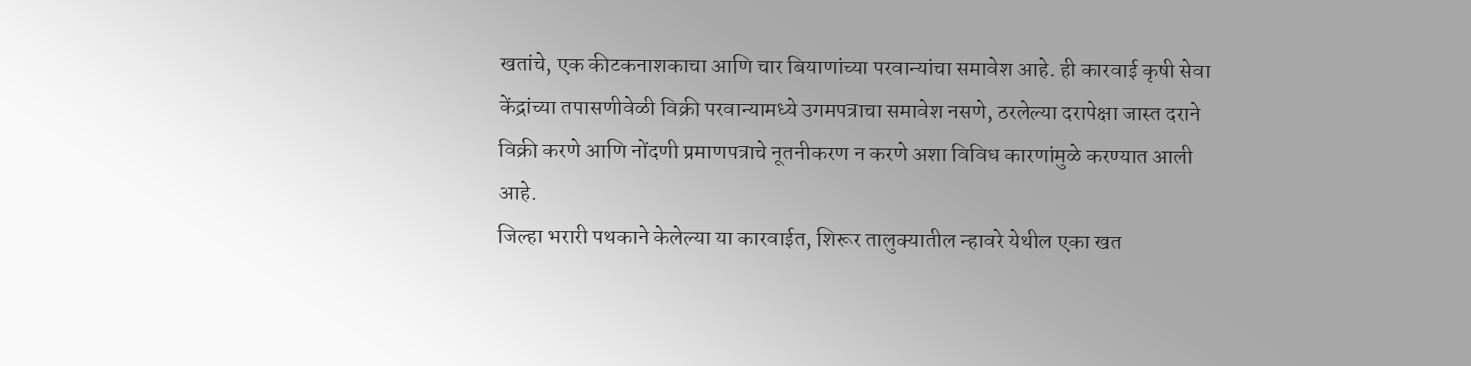खतांचे, एक कीटकनाशकाचा आणि चार बियाणांच्या परवान्यांचा समावेश आहे. ही कारवाई कृषी सेवा केंद्रांच्या तपासणीवेळी विक्री परवान्यामध्ये उगमपत्राचा समावेश नसणे, ठरलेल्या दरापेक्षा जास्त दराने विक्री करणे आणि नोंदणी प्रमाणपत्राचे नूतनीकरण न करणे अशा विविध कारणांमुळे करण्यात आली आहे.
जिल्हा भरारी पथकाने केलेल्या या कारवाईत, शिरूर तालुक्यातील न्हावरे येथील एका खत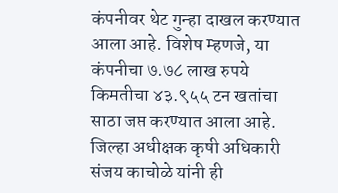कंपनीवर थेट गुन्हा दाखल करण्यात आला आहे. विशेष म्हणजे, या कंपनीचा ७.७८ लाख रुपये किमतीचा ४३.९५५ टन खतांचा साठा जप्त करण्यात आला आहे. जिल्हा अधीक्षक कृषी अधिकारी संजय काचोळे यांनी ही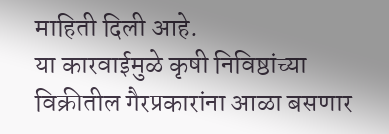माहिती दिली आहे.
या कारवाईमुळे कृषी निविष्ठांच्या विक्रीतील गैरप्रकारांना आळा बसणार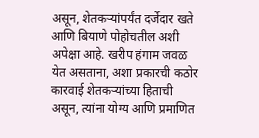असून, शेतकऱ्यांपर्यंत दर्जेदार खते आणि बियाणे पोहोचतील अशी अपेक्षा आहे. खरीप हंगाम जवळ येत असताना, अशा प्रकारची कठोर कारवाई शेतकऱ्यांच्या हिताची असून, त्यांना योग्य आणि प्रमाणित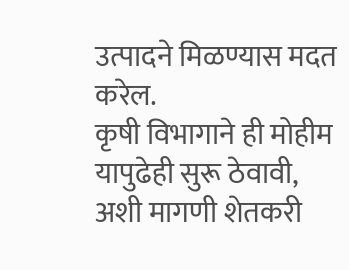उत्पादने मिळण्यास मदत करेल.
कृषी विभागाने ही मोहीम यापुढेही सुरू ठेवावी, अशी मागणी शेतकरी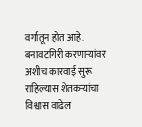वर्गातून होत आहे. बनावटगिरी करणाऱ्यांवर अशीच कारवाई सुरू राहिल्यास शेतकऱ्यांचा विश्वास वाढेल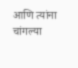आणि त्यांना चांगल्या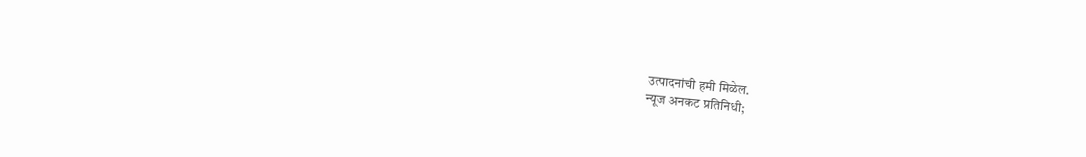उत्पादनांची हमी मिळेल.
न्यूज अनकट प्रतिनिधी;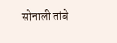सोनाली तांबे